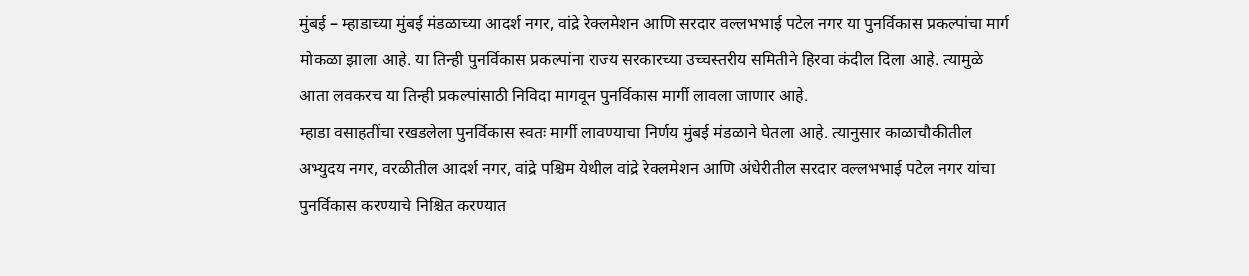मुंबई – म्हाडाच्या मुंबई मंडळाच्या आदर्श नगर, वांद्रे रेक्लमेशन आणि सरदार वल्लभभाई पटेल नगर या पुनर्विकास प्रकल्पांचा मार्ग मोकळा झाला आहे. या तिन्ही पुनर्विकास प्रकल्पांना राज्य सरकारच्या उच्चस्तरीय समितीने हिरवा कंदील दिला आहे. त्यामुळे आता लवकरच या तिन्ही प्रकल्पांसाठी निविदा मागवून पुनर्विकास मार्गी लावला जाणार आहे.
म्हाडा वसाहतींचा रखडलेला पुनर्विकास स्वतः मार्गी लावण्याचा निर्णय मुंबई मंडळाने घेतला आहे. त्यानुसार काळाचौकीतील अभ्युदय नगर, वरळीतील आदर्श नगर, वांद्रे पश्चिम येथील वांद्रे रेक्लमेशन आणि अंधेरीतील सरदार वल्लभभाई पटेल नगर यांचा पुनर्विकास करण्याचे निश्चित करण्यात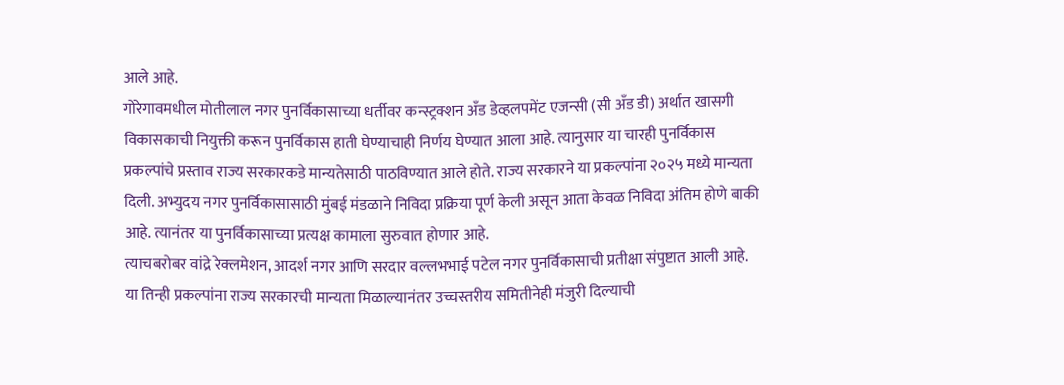आले आहे.
गोरेगावमधील मोतीलाल नगर पुनर्विकासाच्या धर्तीवर कन्स्ट्रक्शन अँड डेव्हलपमेंट एजन्सी (सी अँड डी) अर्थात खासगी विकासकाची नियुक्ती करून पुनर्विकास हाती घेण्याचाही निर्णय घेण्यात आला आहे. त्यानुसार या चारही पुनर्विकास प्रकल्पांचे प्रस्ताव राज्य सरकारकडे मान्यतेसाठी पाठविण्यात आले होते. राज्य सरकारने या प्रकल्पांना २०२५ मध्ये मान्यता दिली. अभ्युदय नगर पुनर्विकासासाठी मुंबई मंडळाने निविदा प्रक्रिया पूर्ण केली असून आता केवळ निविदा अंतिम होणे बाकी आहे. त्यानंतर या पुनर्विकासाच्या प्रत्यक्ष कामाला सुरुवात होणार आहे.
त्याचबरोबर वांद्रे रेक्लमेशन, आदर्श नगर आणि सरदार वल्लभभाई पटेल नगर पुनर्विकासाची प्रतीक्षा संपुष्टात आली आहे. या तिन्ही प्रकल्पांना राज्य सरकारची मान्यता मिळाल्यानंतर उच्चस्तरीय समितीनेही मंजुरी दिल्याची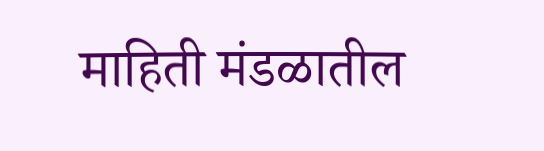माहिती मंडळातील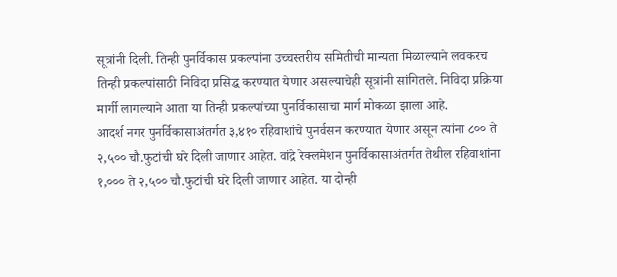सूत्रांनी दिली. तिन्ही पुनर्विकास प्रकल्पांना उच्चस्तरीय समितीची मान्यता मिळाल्याने लवकरच तिन्ही प्रकल्पांसाठी निविदा प्रसिद्ध करण्यात येणार असल्याचेही सूत्रांनी सांगितले. निविदा प्रक्रिया मार्गी लागल्याने आता या तिन्ही प्रकल्पांच्या पुनर्विकासाचा मार्ग मोकळा झाला आहे.
आदर्श नगर पुनर्विकासाअंतर्गत ३,४१० रहिवाशांचे पुनर्वसन करण्यात येणार असून त्यांना ८०० ते २,५०० चौ.फुटांची घरे दिली जाणार आहेत. वांद्रे रेक्लमेशन पुनर्विकासाअंतर्गत तेथील रहिवाशांना १,००० ते २,५०० चौ.फुटांची घरे दिली जाणार आहेत. या दोन्ही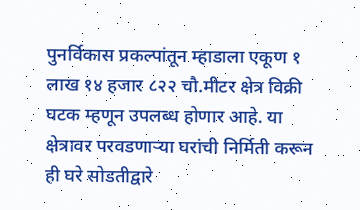पुनर्विकास प्रकल्पांतून म्हाडाला एकूण १ लाख १४ हजार ८२२ चौ.मीटर क्षेत्र विक्री घटक म्हणून उपलब्ध होणार आहे. या क्षेत्रावर परवडणाऱ्या घरांची निर्मिती करून ही घरे सोडतीद्वारे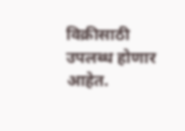विक्रीसाठी उपलब्ध होणार आहेत.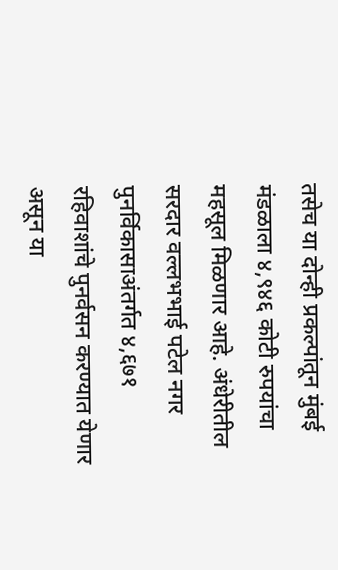तसेच या दोन्ही प्रकल्पांतून मुंबई मंडळाला ४,९४६ कोटी रुपयांचा महसूल मिळणार आहे. अंधेरीतील सरदार वल्लभभाई पटेल नगर पुनर्विकासाअंतर्गत ४,६७१ रहिवाशांचे पुनर्वसन करण्यात येणार असून या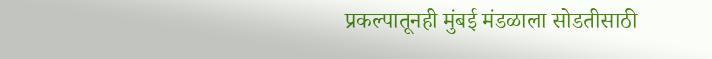प्रकल्पातूनही मुंबई मंडळाला सोडतीसाठी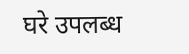घरे उपलब्ध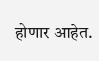होणार आहेत.